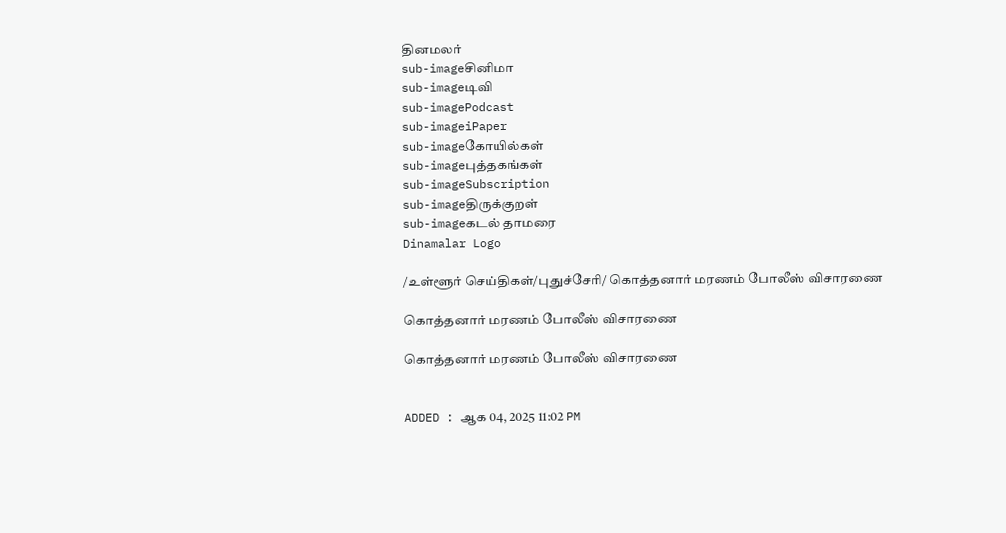தினமலர்
sub-imageசினிமா
sub-imageடிவி
sub-imagePodcast
sub-imageiPaper
sub-imageகோயில்கள்
sub-imageபுத்தகங்கள்
sub-imageSubscription
sub-imageதிருக்குறள்
sub-imageகடல் தாமரை
Dinamalar Logo

/உள்ளூர் செய்திகள்/புதுச்சேரி/ கொத்தனார் மரணம் போலீஸ் விசாரணை

கொத்தனார் மரணம் போலீஸ் விசாரணை

கொத்தனார் மரணம் போலீஸ் விசாரணை


ADDED : ஆக 04, 2025 11:02 PM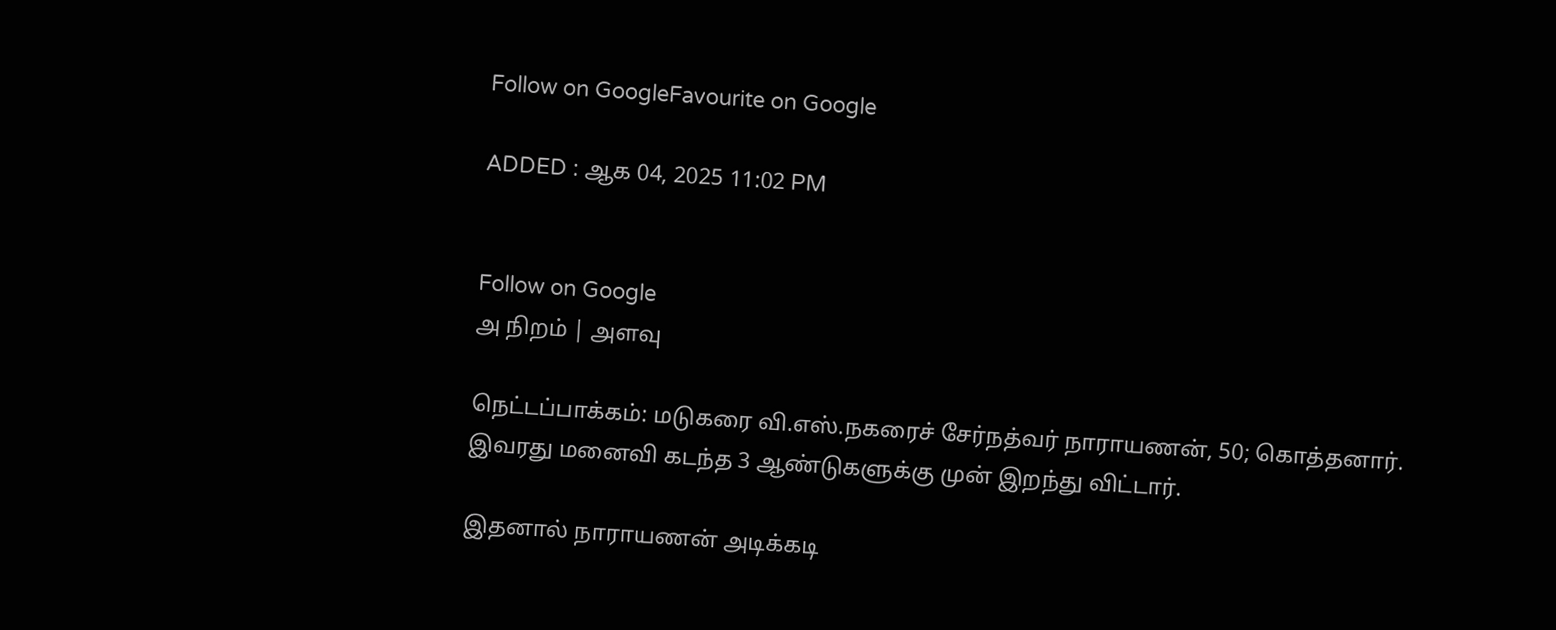Follow on GoogleFavourite on Google

ADDED : ஆக 04, 2025 11:02 PM


Follow on Google
அ நிறம் | அளவு

நெட்டப்பாக்கம்: மடுகரை வி.எஸ்.நகரைச் சேர்நத்வர் நாராயணன், 50; கொத்தனார். இவரது மனைவி கடந்த 3 ஆண்டுகளுக்கு முன் இறந்து விட்டார்.

இதனால் நாராயணன் அடிக்கடி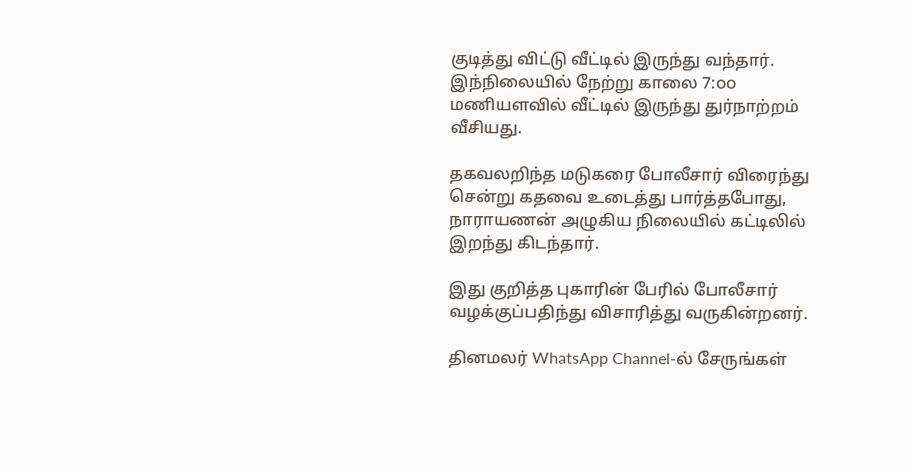குடித்து விட்டு வீட்டில் இருந்து வந்தார். இந்நிலையில் நேற்று காலை 7:௦௦ மணியளவில் வீட்டில் இருந்து துர்நாற்றம் வீசியது.

தகவலறிந்த மடுகரை போலீசார் விரைந்து சென்று கதவை உடைத்து பார்த்தபோது, நாராயணன் அழுகிய நிலையில் கட்டிலில் இறந்து கிடந்தார்.

இது குறித்த புகாரின் பேரில் போலீசார் வழக்குப்பதிந்து விசாரித்து வருகின்றனர்.

தினமலர் WhatsApp Channel-ல் சேருங்கள்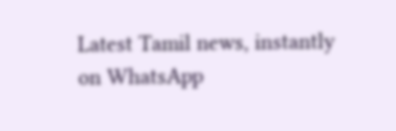Latest Tamil news, instantly on WhatsApp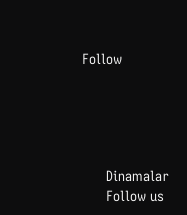Follow





      Dinamalar
      Follow us